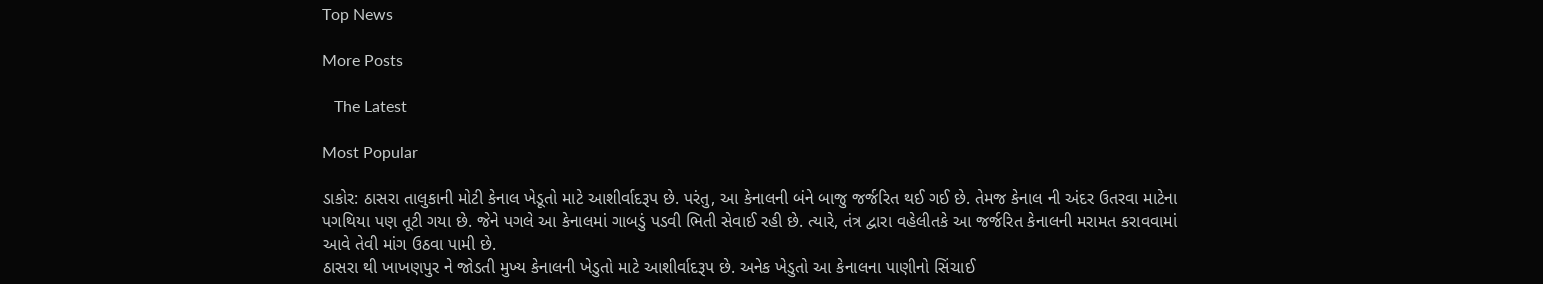Top News

More Posts

   The Latest

Most Popular

ડાકોર: ઠાસરા તાલુકાની મોટી કેનાલ ખેડૂતો માટે આશીર્વાદરૂપ છે. પરંતુ, આ કેનાલની બંને બાજુ જર્જરિત થઈ ગઈ છે. તેમજ કેનાલ ની અંદર ઉતરવા માટેના પગથિયા પણ તૂટી ગયા છે. જેને પગલે આ કેનાલમાં ગાબડું પડવી ભિતી સેવાઈ રહી છે. ત્યારે, તંત્ર દ્વારા વહેલીતકે આ જર્જરિત કેનાલની મરામત કરાવવામાં આવે તેવી માંગ ઉઠવા પામી છે.
ઠાસરા થી ખાખણપુર ને જોડતી મુખ્ય કેનાલની ખેડુતો માટે આશીર્વાદરૂપ છે. અનેક ખેડુતો આ કેનાલના પાણીનો સિંચાઈ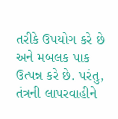તરીકે ઉપયોગ કરે છે અને મબલક પાક ઉત્પન્ન કરે છે. પરંતુ, તંત્રની લાપરવાહીને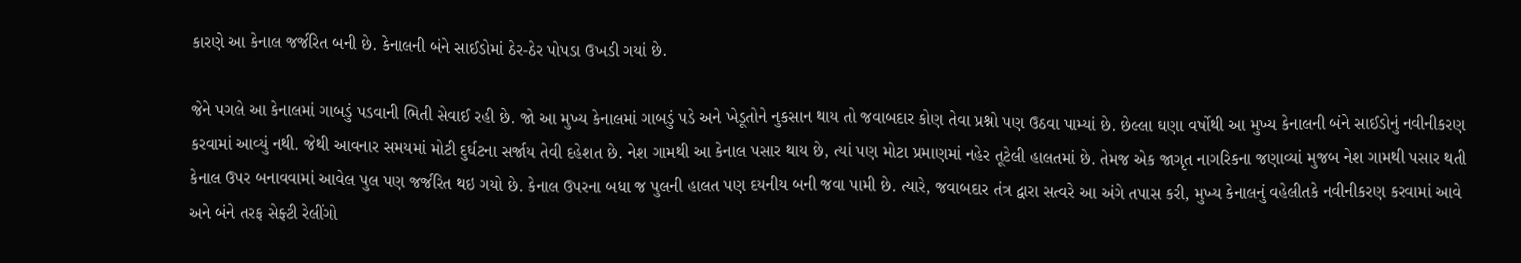કારણે આ કેનાલ જર્જરિત બની છે. કેનાલની બંને સાઈડોમાં ઠેર-ઠેર પોપડા ઉખડી ગયાં છે.

જેને પગલે આ કેનાલમાં ગાબડું પડવાની ભિતી સેવાઈ રહી છે. જો આ મુખ્ય કેનાલમાં ગાબડું પડે અને ખેડૂતોને નુકસાન થાય તો જવાબદાર કોણ તેવા પ્રશ્નો પણ ઉઠવા પામ્યાં છે. છેલ્લા ઘણા વર્ષોથી આ મુખ્ય કેનાલની બંને સાઈડોનું નવીનીકરણ કરવામાં આવ્યું નથી. જેથી આવનાર સમયમાં મોટી દુર્ઘટના સર્જાય તેવી દહેશત છે. નેશ ગામથી આ કેનાલ પસાર થાય છે, ત્યાં પણ મોટા પ્રમાણમાં નહેર તૂટેલી હાલતમાં છે. તેમજ એક જાગૃત નાગરિકના જણાવ્યાં મુજબ નેશ ગામથી પસાર થતી કેનાલ ઉપર બનાવવામાં આવેલ પુલ પણ જર્જરિત થઇ ગયો છે. કેનાલ ઉપરના બધા જ પુલની હાલત પણ દયનીય બની જવા પામી છે. ત્યારે, જવાબદાર તંત્ર દ્વારા સત્વરે આ અંગે તપાસ કરી, મુખ્ય કેનાલનું વહેલીતકે નવીનીકરણ કરવામાં આવે અને બંને તરફ સેફ્ટી રેલીંગો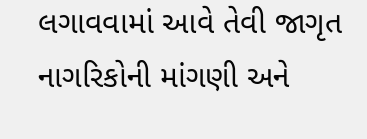લગાવવામાં આવે તેવી જાગૃત નાગરિકોની માંગણી અને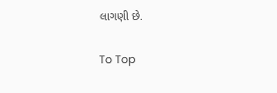લાગણી છે.

To Top